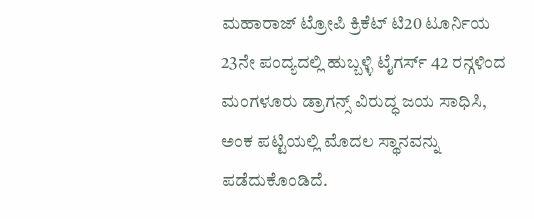ಮಹಾರಾಜ್ ಟ್ರೋಪಿ ಕ್ರಿಕೆಟ್ ಟಿ20 ಟೂರ್ನಿಯ 23ನೇ ಪಂದ್ಯದಲ್ಲಿ ಹುಬ್ಬಳ್ಳಿ ಟೈಗರ್ಸ್ 42 ರನ್ಗಳಿಂದ ಮಂಗಳೂರು ಡ್ರಾಗನ್ಸ್ ವಿರುದ್ಧ ಜಯ ಸಾಧಿಸಿ, ಅಂಕ ಪಟ್ಟಿಯಲ್ಲಿ ಮೊದಲ ಸ್ಥಾನವನ್ನು ಪಡೆದುಕೊಂಡಿದೆ.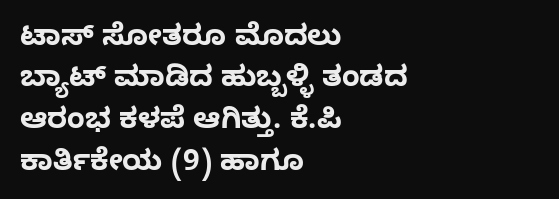ಟಾಸ್ ಸೋತರೂ ಮೊದಲು ಬ್ಯಾಟ್ ಮಾಡಿದ ಹುಬ್ಬಳ್ಳಿ ತಂಡದ ಆರಂಭ ಕಳಪೆ ಆಗಿತ್ತು. ಕೆ.ಪಿ ಕಾರ್ತಿಕೇಯ (9) ಹಾಗೂ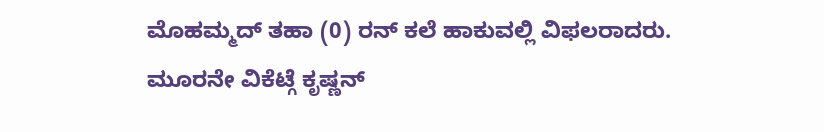ಮೊಹಮ್ಮದ್ ತಹಾ (0) ರನ್ ಕಲೆ ಹಾಕುವಲ್ಲಿ ವಿಫಲರಾದರು. ಮೂರನೇ ವಿಕೆಟ್ಗೆ ಕೃಷ್ಣನ್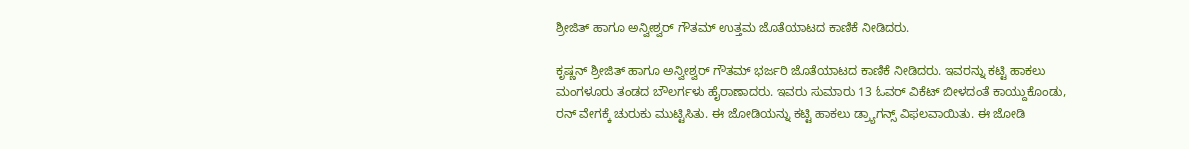ಶ್ರೀಜಿತ್ ಹಾಗೂ ಅನ್ವೀಶ್ವರ್ ಗೌತಮ್ ಉತ್ತಮ ಜೊತೆಯಾಟದ ಕಾಣಿಕೆ ನೀಡಿದರು.

ಕೃಷ್ಣನ್ ಶ್ರೀಜಿತ್ ಹಾಗೂ ಅನ್ವೀಶ್ವರ್ ಗೌತಮ್ ಭರ್ಜರಿ ಜೊತೆಯಾಟದ ಕಾಣಿಕೆ ನೀಡಿದರು. ಇವರನ್ನು ಕಟ್ಟಿ ಹಾಕಲು ಮಂಗಳೂರು ತಂಡದ ಬೌಲರ್ಗಳು ಹೈರಾಣಾದರು. ಇವರು ಸುಮಾರು 13 ಓವರ್ ವಿಕೆಟ್ ಬೀಳದಂತೆ ಕಾಯ್ದುಕೊಂಡು, ರನ್ ವೇಗಕ್ಕೆ ಚುರುಕು ಮುಟ್ಟಿಸಿತು. ಈ ಜೋಡಿಯನ್ನು ಕಟ್ಟಿ ಹಾಕಲು ಡ್ರ್ಯಾಗನ್ಸ್ ವಿಫಲವಾಯಿತು. ಈ ಜೋಡಿ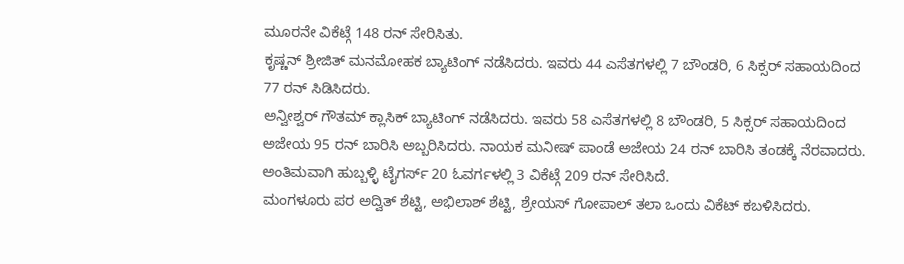ಮೂರನೇ ವಿಕೆಟ್ಗೆ 148 ರನ್ ಸೇರಿಸಿತು.
ಕೃಷ್ಣನ್ ಶ್ರೀಜಿತ್ ಮನಮೋಹಕ ಬ್ಯಾಟಿಂಗ್ ನಡೆಸಿದರು. ಇವರು 44 ಎಸೆತಗಳಲ್ಲಿ 7 ಬೌಂಡರಿ, 6 ಸಿಕ್ಸರ್ ಸಹಾಯದಿಂದ 77 ರನ್ ಸಿಡಿಸಿದರು.
ಅನ್ವೀಶ್ವರ್ ಗೌತಮ್ ಕ್ಲಾಸಿಕ್ ಬ್ಯಾಟಿಂಗ್ ನಡೆಸಿದರು. ಇವರು 58 ಎಸೆತಗಳಲ್ಲಿ 8 ಬೌಂಡರಿ, 5 ಸಿಕ್ಸರ್ ಸಹಾಯದಿಂದ ಅಜೇಯ 95 ರನ್ ಬಾರಿಸಿ ಅಬ್ಬರಿಸಿದರು. ನಾಯಕ ಮನೀಷ್ ಪಾಂಡೆ ಅಜೇಯ 24 ರನ್ ಬಾರಿಸಿ ತಂಡಕ್ಕೆ ನೆರವಾದರು. ಅಂತಿಮವಾಗಿ ಹುಬ್ಬಳ್ಳಿ ಟೈಗರ್ಸ್ 20 ಓವರ್ಗಳಲ್ಲಿ 3 ವಿಕೆಟ್ಗೆ 209 ರನ್ ಸೇರಿಸಿದೆ.
ಮಂಗಳೂರು ಪರ ಅದ್ವಿತ್ ಶೆಟ್ಟಿ, ಅಭಿಲಾಶ್ ಶೆಟ್ಟಿ, ಶ್ರೇಯಸ್ ಗೋಪಾಲ್ ತಲಾ ಒಂದು ವಿಕೆಟ್ ಕಬಳಿಸಿದರು.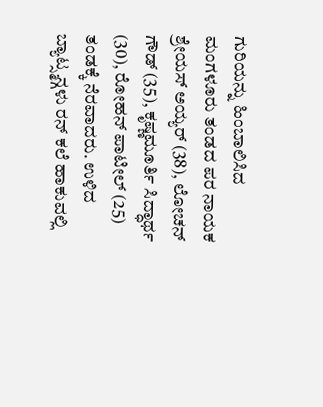ಗುರಿಯನ್ನು ಹಿಂಬಾಲಿಸಿದ ಮಂಗಳೂರು ತಂಡದ ಪರ ನಾಯಕ ಶ್ರೇಯಸ್ ಅಯ್ಯರ್ (38), ಲೋಚನ್ ಗೌಡ್ (35), ಕೃಷ್ಣಮೂರ್ತಿ ಸಿದ್ಧಾರ್ಥ (30), ರೋಹನ್ ಪಾಟೀಲ್ (25) ತಂಡಕ್ಕೆ ನೆರವಾದರು. ಉಳಿದ ಬ್ಯಾಟ್ಸ್ಮನ್ಗಳು ರನ್ ಕಲೆ ಹಾಕುವಲ್ಲಿ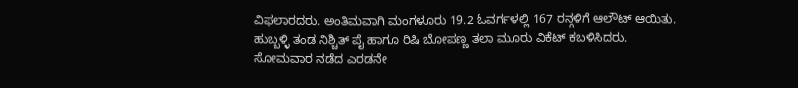ವಿಫಲಾರದರು. ಅಂತಿಮವಾಗಿ ಮಂಗಳೂರು 19.2 ಓವರ್ಗಳಲ್ಲಿ 167 ರನ್ಗಳಿಗೆ ಆಲೌಟ್ ಆಯಿತು.
ಹುಬ್ಬಳ್ಳಿ ತಂಡ ನಿಶ್ಚಿತ್ ಪೈ ಹಾಗೂ ರಿಷಿ ಬೋಪಣ್ಣ ತಲಾ ಮೂರು ವಿಕೆಟ್ ಕಬಳಿಸಿದರು.
ಸೋಮವಾರ ನಡೆದ ಎರಡನೇ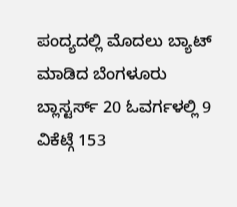ಪಂದ್ಯದಲ್ಲಿ ಮೊದಲು ಬ್ಯಾಟ್ ಮಾಡಿದ ಬೆಂಗಳೂರು ಬ್ಲಾಸ್ಟರ್ಸ್ 20 ಓವರ್ಗಳಲ್ಲಿ 9 ವಿಕೆಟ್ಗೆ 153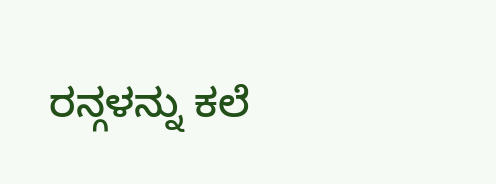ರನ್ಗಳನ್ನು ಕಲೆ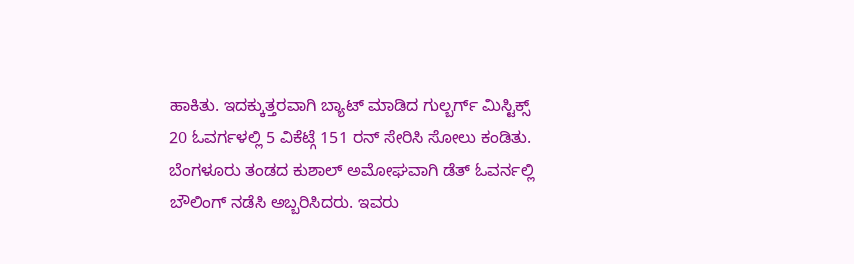ಹಾಕಿತು. ಇದಕ್ಕುತ್ತರವಾಗಿ ಬ್ಯಾಟ್ ಮಾಡಿದ ಗುಲ್ಬರ್ಗ್ ಮಿಸ್ಟಿಕ್ಸ್ 20 ಓವರ್ಗಳಲ್ಲಿ 5 ವಿಕೆಟ್ಗೆ 151 ರನ್ ಸೇರಿಸಿ ಸೋಲು ಕಂಡಿತು. ಬೆಂಗಳೂರು ತಂಡದ ಕುಶಾಲ್ ಅಮೋಘವಾಗಿ ಡೆತ್ ಓವರ್ನಲ್ಲಿ ಬೌಲಿಂಗ್ ನಡೆಸಿ ಅಬ್ಬರಿಸಿದರು. ಇವರು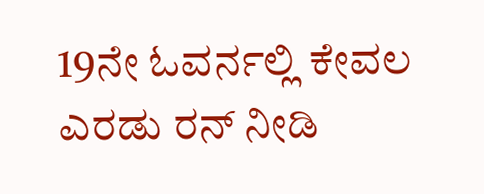19ನೇ ಓವರ್ನಲ್ಲಿ ಕೇವಲ ಎರಡು ರನ್ ನೀಡಿ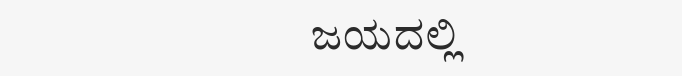ಜಯದಲ್ಲಿ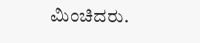ಮಿಂಚಿದರು.